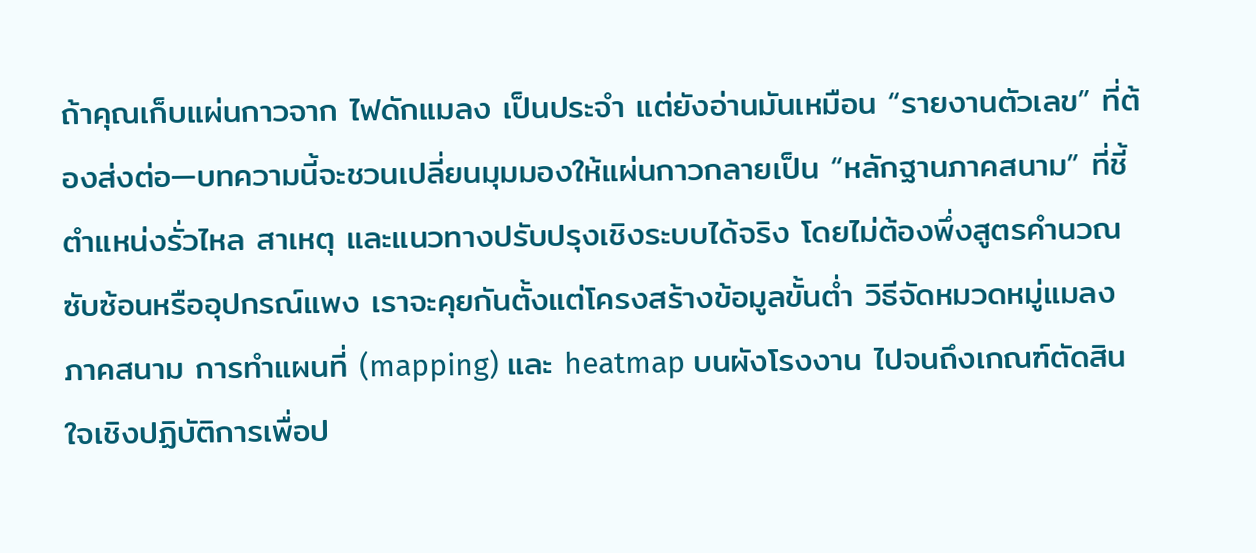ถ้าคุณเก็บแผ่นกาวจาก ไฟดักแมลง เป็นประจำ แต่ยังอ่านมันเหมือน “รายงานตัวเลข” ที่ต้องส่งต่อ—บทความนี้จะชวนเปลี่ยนมุมมองให้แผ่นกาวกลายเป็น “หลักฐานภาคสนาม” ที่ชี้ตำแหน่งรั่วไหล สาเหตุ และแนวทางปรับปรุงเชิงระบบได้จริง โดยไม่ต้องพึ่งสูตรคำนวณซับซ้อนหรืออุปกรณ์แพง เราจะคุยกันตั้งแต่โครงสร้างข้อมูลขั้นต่ำ วิธีจัดหมวดหมู่แมลงภาคสนาม การทำแผนที่ (mapping) และ heatmap บนผังโรงงาน ไปจนถึงเกณฑ์ตัดสินใจเชิงปฏิบัติการเพื่อป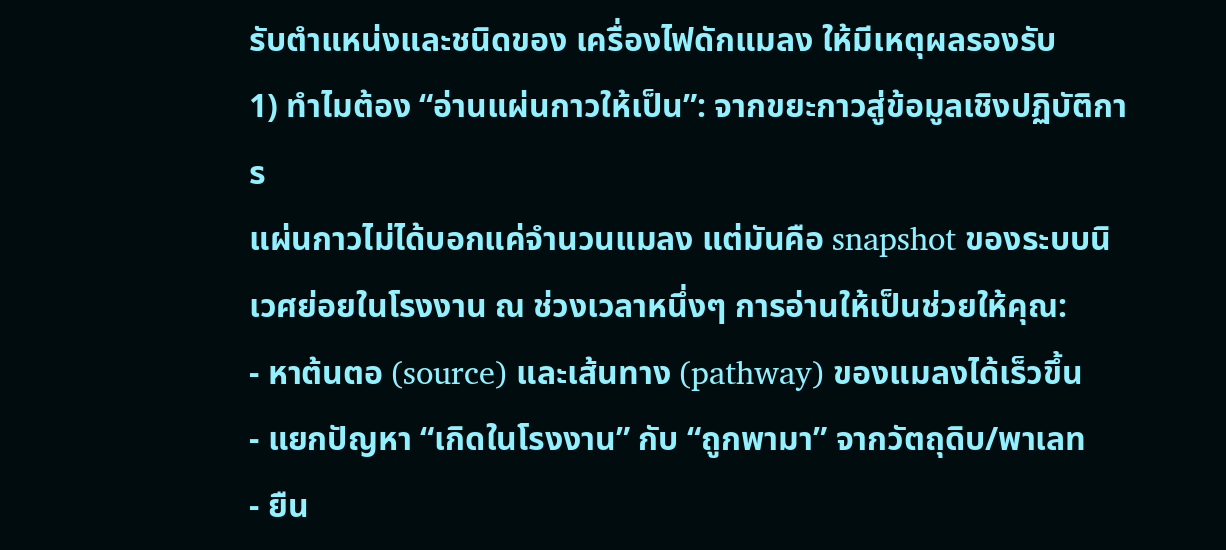รับตำแหน่งและชนิดของ เครื่องไฟดักแมลง ให้มีเหตุผลรองรับ
1) ทำไมต้อง “อ่านแผ่นกาวให้เป็น”: จากขยะกาวสู่ข้อมูลเชิงปฏิบัติการ
แผ่นกาวไม่ได้บอกแค่จำนวนแมลง แต่มันคือ snapshot ของระบบนิเวศย่อยในโรงงาน ณ ช่วงเวลาหนึ่งๆ การอ่านให้เป็นช่วยให้คุณ:
- หาต้นตอ (source) และเส้นทาง (pathway) ของแมลงได้เร็วขึ้น
- แยกปัญหา “เกิดในโรงงาน” กับ “ถูกพามา” จากวัตถุดิบ/พาเลท
- ยืน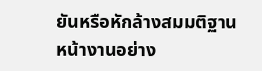ยันหรือหักล้างสมมติฐานหน้างานอย่าง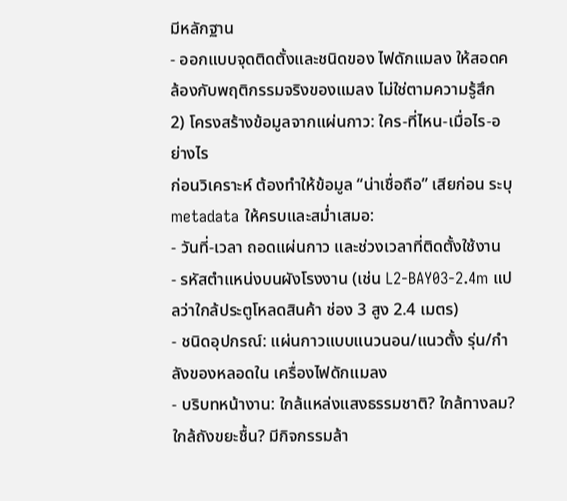มีหลักฐาน
- ออกแบบจุดติดตั้งและชนิดของ ไฟดักแมลง ให้สอดคล้องกับพฤติกรรมจริงของแมลง ไม่ใช่ตามความรู้สึก
2) โครงสร้างข้อมูลจากแผ่นกาว: ใคร-ที่ไหน-เมื่อไร-อย่างไร
ก่อนวิเคราะห์ ต้องทำให้ข้อมูล “น่าเชื่อถือ” เสียก่อน ระบุ metadata ให้ครบและสม่ำเสมอ:
- วันที่-เวลา ถอดแผ่นกาว และช่วงเวลาที่ติดตั้งใช้งาน
- รหัสตำแหน่งบนผังโรงงาน (เช่น L2-BAY03-2.4m แปลว่าใกล้ประตูโหลดสินค้า ช่อง 3 สูง 2.4 เมตร)
- ชนิดอุปกรณ์: แผ่นกาวแบบแนวนอน/แนวตั้ง รุ่น/กำลังของหลอดใน เครื่องไฟดักแมลง
- บริบทหน้างาน: ใกล้แหล่งแสงธรรมชาติ? ใกล้ทางลม? ใกล้ถังขยะชื้น? มีกิจกรรมล้า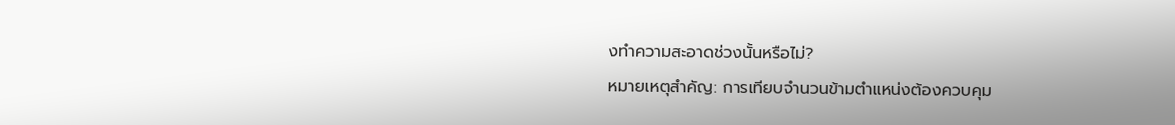งทำความสะอาดช่วงนั้นหรือไม่?
หมายเหตุสำคัญ: การเทียบจำนวนข้ามตำแหน่งต้องควบคุม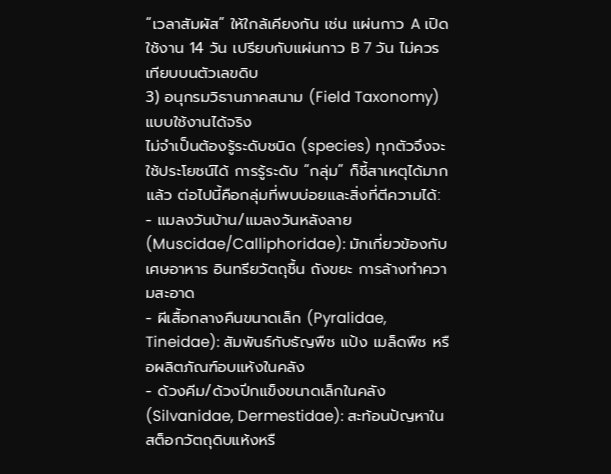“เวลาสัมผัส” ให้ใกล้เคียงกัน เช่น แผ่นกาว A เปิดใช้งาน 14 วัน เปรียบกับแผ่นกาว B 7 วัน ไม่ควรเทียบบนตัวเลขดิบ
3) อนุกรมวิธานภาคสนาม (Field Taxonomy) แบบใช้งานได้จริง
ไม่จำเป็นต้องรู้ระดับชนิด (species) ทุกตัวจึงจะใช้ประโยชน์ได้ การรู้ระดับ “กลุ่ม” ก็ชี้สาเหตุได้มากแล้ว ต่อไปนี้คือกลุ่มที่พบบ่อยและสิ่งที่ตีความได้:
- แมลงวันบ้าน/แมลงวันหลังลาย (Muscidae/Calliphoridae): มักเกี่ยวข้องกับเศษอาหาร อินทรียวัตถุชื้น ถังขยะ การล้างทำความสะอาด
- ผีเสื้อกลางคืนขนาดเล็ก (Pyralidae, Tineidae): สัมพันธ์กับธัญพืช แป้ง เมล็ดพืช หรือผลิตภัณฑ์อบแห้งในคลัง
- ด้วงคีม/ด้วงปีกแข็งขนาดเล็กในคลัง (Silvanidae, Dermestidae): สะท้อนปัญหาในสต็อกวัตถุดิบแห้งหรื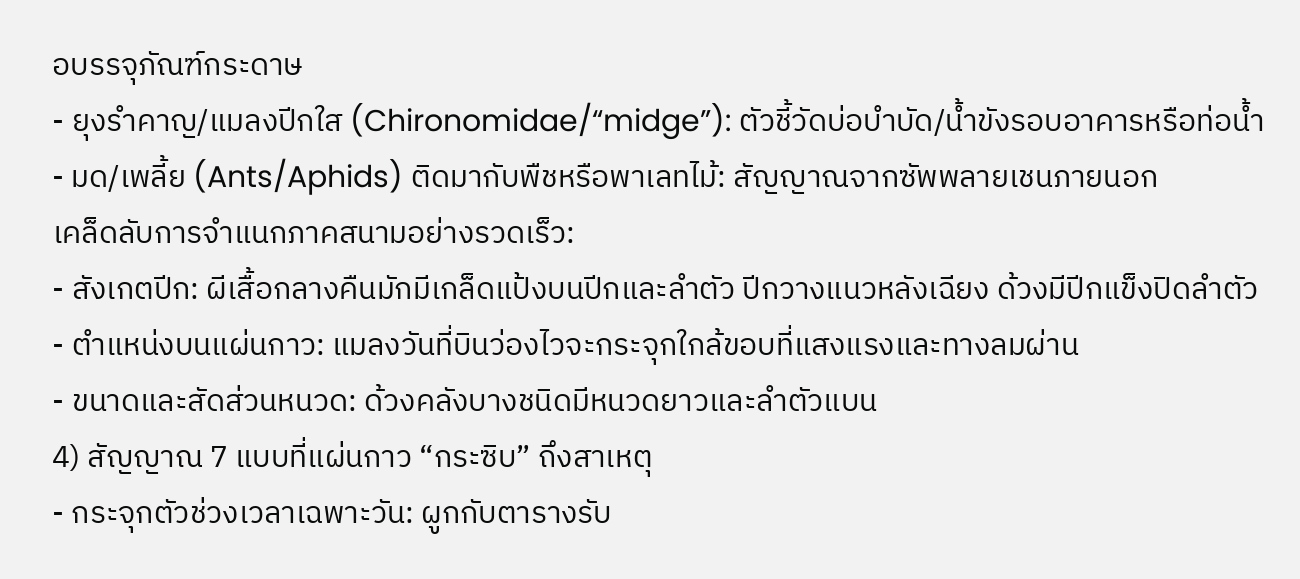อบรรจุภัณฑ์กระดาษ
- ยุงรำคาญ/แมลงปีกใส (Chironomidae/“midge”): ตัวชี้วัดบ่อบำบัด/น้ำขังรอบอาคารหรือท่อน้ำ
- มด/เพลี้ย (Ants/Aphids) ติดมากับพืชหรือพาเลทไม้: สัญญาณจากซัพพลายเชนภายนอก
เคล็ดลับการจำแนกภาคสนามอย่างรวดเร็ว:
- สังเกตปีก: ผีเสื้อกลางคืนมักมีเกล็ดแป้งบนปีกและลำตัว ปีกวางแนวหลังเฉียง ด้วงมีปีกแข็งปิดลำตัว
- ตำแหน่งบนแผ่นกาว: แมลงวันที่บินว่องไวจะกระจุกใกล้ขอบที่แสงแรงและทางลมผ่าน
- ขนาดและสัดส่วนหนวด: ด้วงคลังบางชนิดมีหนวดยาวและลำตัวแบน
4) สัญญาณ 7 แบบที่แผ่นกาว “กระซิบ” ถึงสาเหตุ
- กระจุกตัวช่วงเวลาเฉพาะวัน: ผูกกับตารางรับ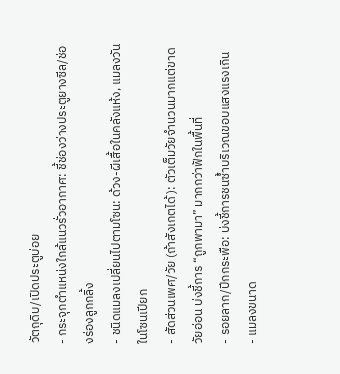วัตถุดิบ/เปิดประตูบ่อย
- กระจุกตำแหน่งใกล้แนวรั่วอากาศ: ชี้ช่องว่างประตูยางซีล/ช่องร่องลูกกลิ้ง
- ชนิดแมลงเปลี่ยนไปตามโซน: ด้วง-ผีเสื้อในคลังแห้ง, แมลงวันในโซนเปียก
- สัดส่วนเพศ/วัย (ถ้าสังเกตได้): ตัวเต็มวัยจำนวนมากแต่ขาดวัยอ่อน บ่งชี้การ “ถูกพามา” มากกว่าฟักในพื้นที่
- รอยลาก/ปีกกระพือ: บ่งชี้การชนซ้ำบริเวณขอบแสงแรงเกิน
- แมลงขนาด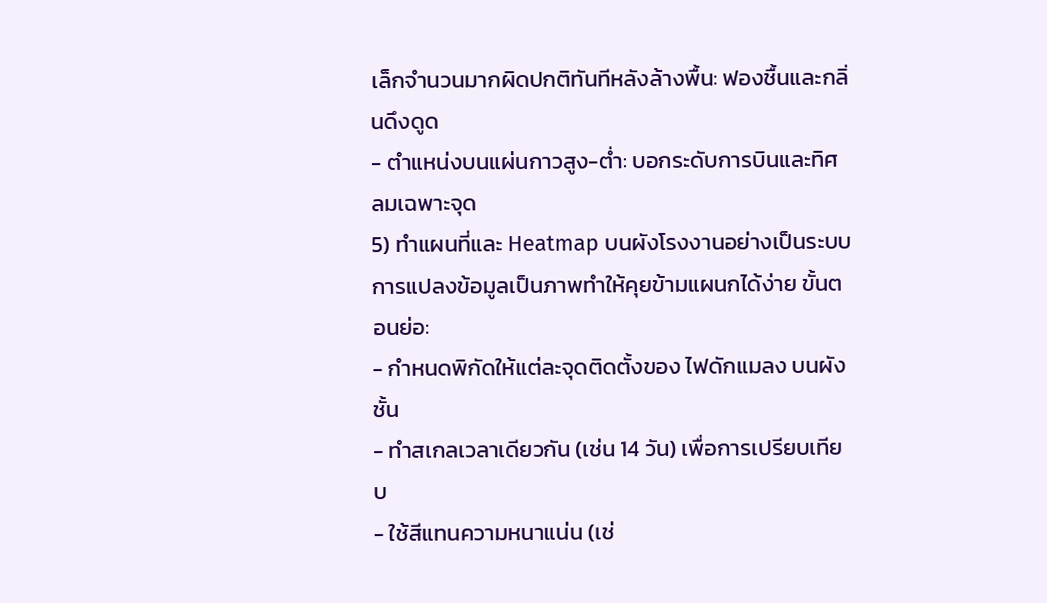เล็กจำนวนมากผิดปกติทันทีหลังล้างพื้น: ฟองชื้นและกลิ่นดึงดูด
- ตำแหน่งบนแผ่นกาวสูง-ต่ำ: บอกระดับการบินและทิศลมเฉพาะจุด
5) ทำแผนที่และ Heatmap บนผังโรงงานอย่างเป็นระบบ
การแปลงข้อมูลเป็นภาพทำให้คุยข้ามแผนกได้ง่าย ขั้นตอนย่อ:
- กำหนดพิกัดให้แต่ละจุดติดตั้งของ ไฟดักแมลง บนผังชั้น
- ทำสเกลเวลาเดียวกัน (เช่น 14 วัน) เพื่อการเปรียบเทียบ
- ใช้สีแทนความหนาแน่น (เช่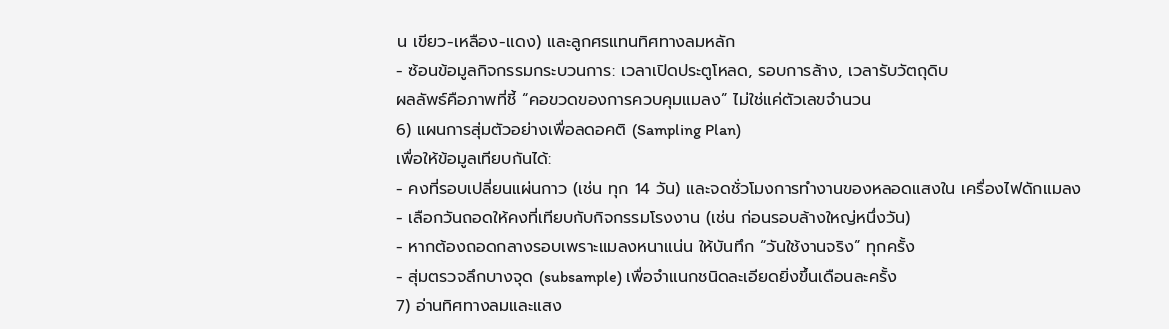น เขียว-เหลือง-แดง) และลูกศรแทนทิศทางลมหลัก
- ซ้อนข้อมูลกิจกรรมกระบวนการ: เวลาเปิดประตูโหลด, รอบการล้าง, เวลารับวัตถุดิบ
ผลลัพธ์คือภาพที่ชี้ “คอขวดของการควบคุมแมลง” ไม่ใช่แค่ตัวเลขจำนวน
6) แผนการสุ่มตัวอย่างเพื่อลดอคติ (Sampling Plan)
เพื่อให้ข้อมูลเทียบกันได้:
- คงที่รอบเปลี่ยนแผ่นกาว (เช่น ทุก 14 วัน) และจดชั่วโมงการทำงานของหลอดแสงใน เครื่องไฟดักแมลง
- เลือกวันถอดให้คงที่เทียบกับกิจกรรมโรงงาน (เช่น ก่อนรอบล้างใหญ่หนึ่งวัน)
- หากต้องถอดกลางรอบเพราะแมลงหนาแน่น ให้บันทึก “วันใช้งานจริง” ทุกครั้ง
- สุ่มตรวจลึกบางจุด (subsample) เพื่อจำแนกชนิดละเอียดยิ่งขึ้นเดือนละครั้ง
7) อ่านทิศทางลมและแสง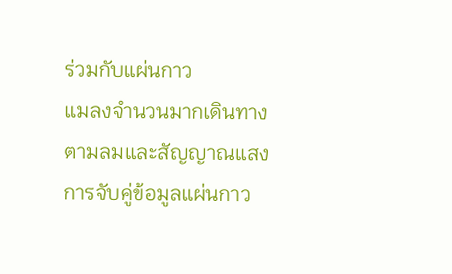ร่วมกับแผ่นกาว
แมลงจำนวนมากเดินทางตามลมและสัญญาณแสง การจับคู่ข้อมูลแผ่นกาว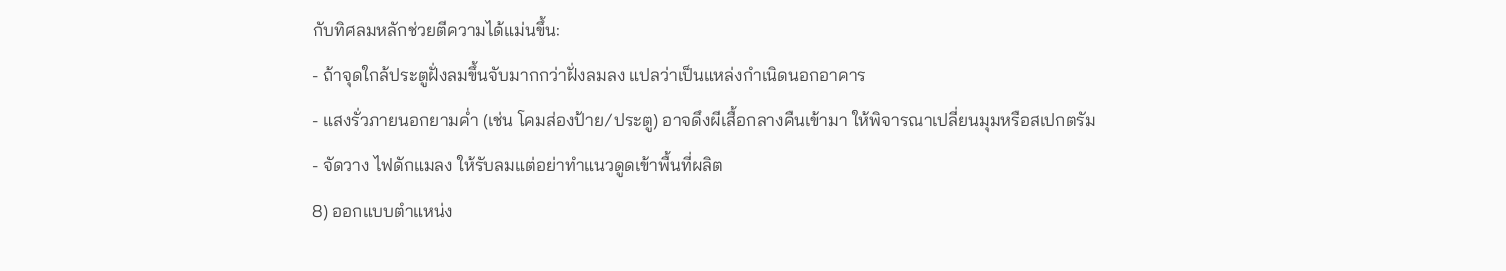กับทิศลมหลักช่วยตีความได้แม่นขึ้น:
- ถ้าจุดใกล้ประตูฝั่งลมขึ้นจับมากกว่าฝั่งลมลง แปลว่าเป็นแหล่งกำเนิดนอกอาคาร
- แสงรั่วภายนอกยามค่ำ (เช่น โคมส่องป้าย/ประตู) อาจดึงผีเสื้อกลางคืนเข้ามา ให้พิจารณาเปลี่ยนมุมหรือสเปกตรัม
- จัดวาง ไฟดักแมลง ให้รับลมแต่อย่าทำแนวดูดเข้าพื้นที่ผลิต
8) ออกแบบตำแหน่ง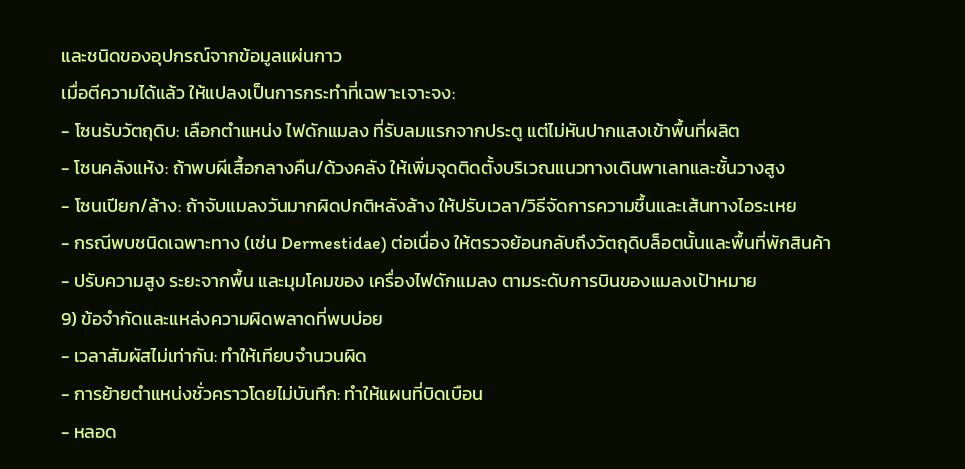และชนิดของอุปกรณ์จากข้อมูลแผ่นกาว
เมื่อตีความได้แล้ว ให้แปลงเป็นการกระทำที่เฉพาะเจาะจง:
- โซนรับวัตถุดิบ: เลือกตำแหน่ง ไฟดักแมลง ที่รับลมแรกจากประตู แต่ไม่หันปากแสงเข้าพื้นที่ผลิต
- โซนคลังแห้ง: ถ้าพบผีเสื้อกลางคืน/ด้วงคลัง ให้เพิ่มจุดติดตั้งบริเวณแนวทางเดินพาเลทและชั้นวางสูง
- โซนเปียก/ล้าง: ถ้าจับแมลงวันมากผิดปกติหลังล้าง ให้ปรับเวลา/วิธีจัดการความชื้นและเส้นทางไอระเหย
- กรณีพบชนิดเฉพาะทาง (เช่น Dermestidae) ต่อเนื่อง ให้ตรวจย้อนกลับถึงวัตถุดิบล็อตนั้นและพื้นที่พักสินค้า
- ปรับความสูง ระยะจากพื้น และมุมโคมของ เครื่องไฟดักแมลง ตามระดับการบินของแมลงเป้าหมาย
9) ข้อจำกัดและแหล่งความผิดพลาดที่พบบ่อย
- เวลาสัมผัสไม่เท่ากัน: ทำให้เทียบจำนวนผิด
- การย้ายตำแหน่งชั่วคราวโดยไม่บันทึก: ทำให้แผนที่บิดเบือน
- หลอด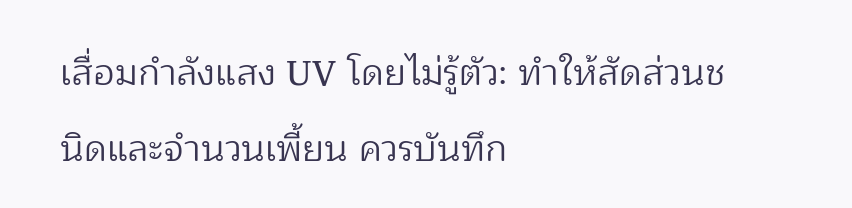เสื่อมกำลังแสง UV โดยไม่รู้ตัว: ทำให้สัดส่วนชนิดและจำนวนเพี้ยน ควรบันทึก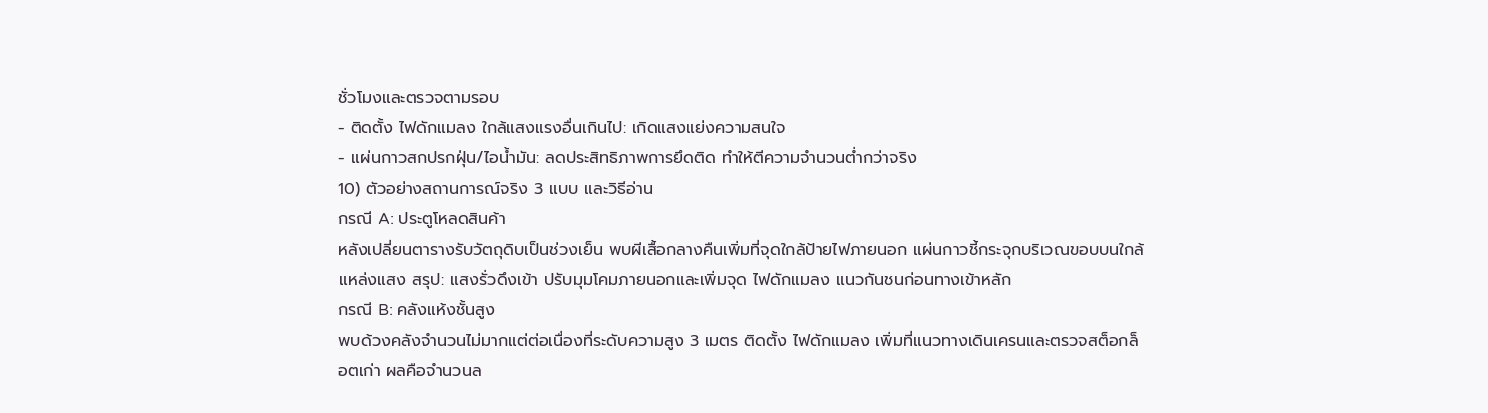ชั่วโมงและตรวจตามรอบ
- ติดตั้ง ไฟดักแมลง ใกล้แสงแรงอื่นเกินไป: เกิดแสงแย่งความสนใจ
- แผ่นกาวสกปรกฝุ่น/ไอน้ำมัน: ลดประสิทธิภาพการยึดติด ทำให้ตีความจำนวนต่ำกว่าจริง
10) ตัวอย่างสถานการณ์จริง 3 แบบ และวิธีอ่าน
กรณี A: ประตูโหลดสินค้า
หลังเปลี่ยนตารางรับวัตถุดิบเป็นช่วงเย็น พบผีเสื้อกลางคืนเพิ่มที่จุดใกล้ป้ายไฟภายนอก แผ่นกาวชี้กระจุกบริเวณขอบบนใกล้แหล่งแสง สรุป: แสงรั่วดึงเข้า ปรับมุมโคมภายนอกและเพิ่มจุด ไฟดักแมลง แนวกันชนก่อนทางเข้าหลัก
กรณี B: คลังแห้งชั้นสูง
พบด้วงคลังจำนวนไม่มากแต่ต่อเนื่องที่ระดับความสูง 3 เมตร ติดตั้ง ไฟดักแมลง เพิ่มที่แนวทางเดินเครนและตรวจสต็อกล็อตเก่า ผลคือจำนวนล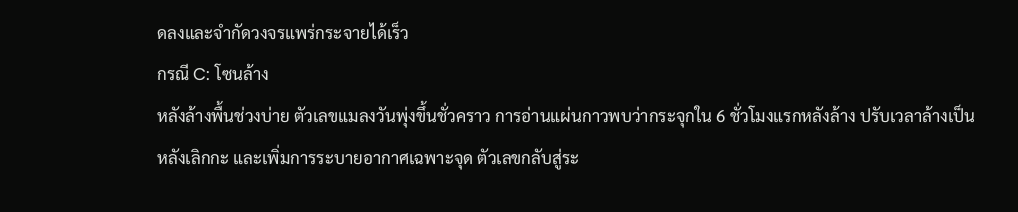ดลงและจำกัดวงจรแพร่กระจายได้เร็ว
กรณี C: โซนล้าง
หลังล้างพื้นช่วงบ่าย ตัวเลขแมลงวันพุ่งขึ้นชั่วคราว การอ่านแผ่นกาวพบว่ากระจุกใน 6 ชั่วโมงแรกหลังล้าง ปรับเวลาล้างเป็นหลังเลิกกะ และเพิ่มการระบายอากาศเฉพาะจุด ตัวเลขกลับสู่ระ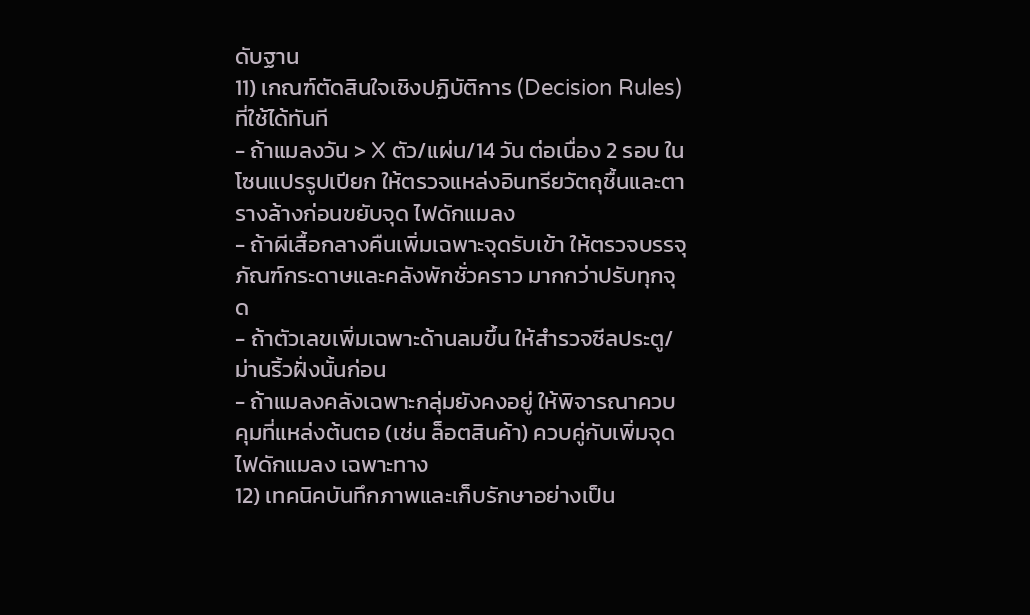ดับฐาน
11) เกณฑ์ตัดสินใจเชิงปฏิบัติการ (Decision Rules) ที่ใช้ได้ทันที
- ถ้าแมลงวัน > X ตัว/แผ่น/14 วัน ต่อเนื่อง 2 รอบ ในโซนแปรรูปเปียก ให้ตรวจแหล่งอินทรียวัตถุชื้นและตารางล้างก่อนขยับจุด ไฟดักแมลง
- ถ้าผีเสื้อกลางคืนเพิ่มเฉพาะจุดรับเข้า ให้ตรวจบรรจุภัณฑ์กระดาษและคลังพักชั่วคราว มากกว่าปรับทุกจุด
- ถ้าตัวเลขเพิ่มเฉพาะด้านลมขึ้น ให้สำรวจซีลประตู/ม่านริ้วฝั่งนั้นก่อน
- ถ้าแมลงคลังเฉพาะกลุ่มยังคงอยู่ ให้พิจารณาควบคุมที่แหล่งต้นตอ (เช่น ล็อตสินค้า) ควบคู่กับเพิ่มจุด ไฟดักแมลง เฉพาะทาง
12) เทคนิคบันทึกภาพและเก็บรักษาอย่างเป็น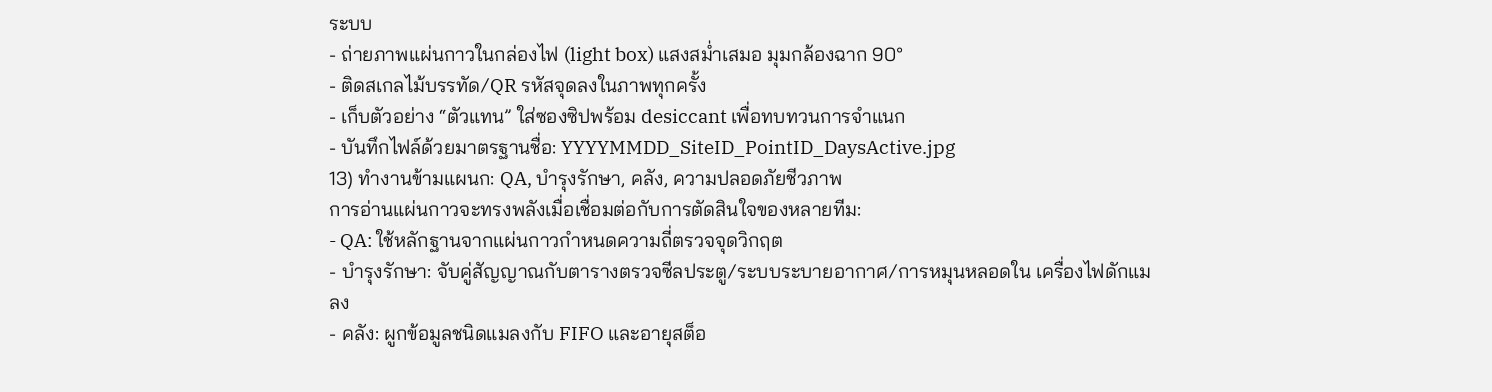ระบบ
- ถ่ายภาพแผ่นกาวในกล่องไฟ (light box) แสงสม่ำเสมอ มุมกล้องฉาก 90°
- ติดสเกลไม้บรรทัด/QR รหัสจุดลงในภาพทุกครั้ง
- เก็บตัวอย่าง “ตัวแทน” ใส่ซองซิปพร้อม desiccant เพื่อทบทวนการจำแนก
- บันทึกไฟล์ด้วยมาตรฐานชื่อ: YYYYMMDD_SiteID_PointID_DaysActive.jpg
13) ทำงานข้ามแผนก: QA, บำรุงรักษา, คลัง, ความปลอดภัยชีวภาพ
การอ่านแผ่นกาวจะทรงพลังเมื่อเชื่อมต่อกับการตัดสินใจของหลายทีม:
- QA: ใช้หลักฐานจากแผ่นกาวกำหนดความถี่ตรวจจุดวิกฤต
- บำรุงรักษา: จับคู่สัญญาณกับตารางตรวจซีลประตู/ระบบระบายอากาศ/การหมุนหลอดใน เครื่องไฟดักแมลง
- คลัง: ผูกข้อมูลชนิดแมลงกับ FIFO และอายุสต็อ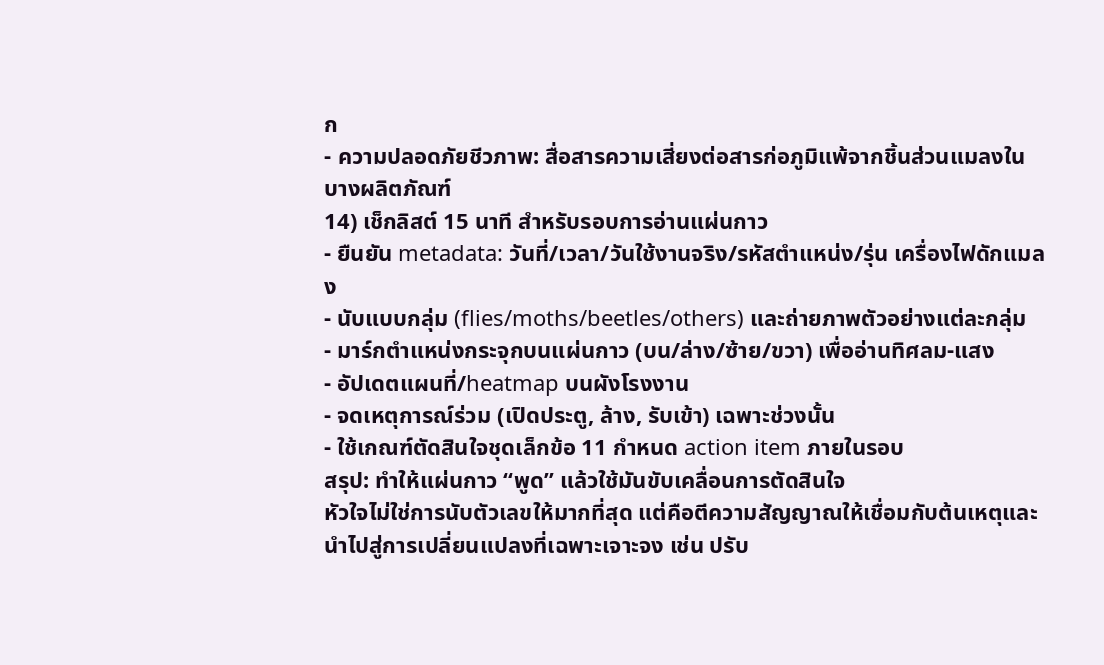ก
- ความปลอดภัยชีวภาพ: สื่อสารความเสี่ยงต่อสารก่อภูมิแพ้จากชิ้นส่วนแมลงในบางผลิตภัณฑ์
14) เช็กลิสต์ 15 นาที สำหรับรอบการอ่านแผ่นกาว
- ยืนยัน metadata: วันที่/เวลา/วันใช้งานจริง/รหัสตำแหน่ง/รุ่น เครื่องไฟดักแมลง
- นับแบบกลุ่ม (flies/moths/beetles/others) และถ่ายภาพตัวอย่างแต่ละกลุ่ม
- มาร์กตำแหน่งกระจุกบนแผ่นกาว (บน/ล่าง/ซ้าย/ขวา) เพื่ออ่านทิศลม-แสง
- อัปเดตแผนที่/heatmap บนผังโรงงาน
- จดเหตุการณ์ร่วม (เปิดประตู, ล้าง, รับเข้า) เฉพาะช่วงนั้น
- ใช้เกณฑ์ตัดสินใจชุดเล็กข้อ 11 กำหนด action item ภายในรอบ
สรุป: ทำให้แผ่นกาว “พูด” แล้วใช้มันขับเคลื่อนการตัดสินใจ
หัวใจไม่ใช่การนับตัวเลขให้มากที่สุด แต่คือตีความสัญญาณให้เชื่อมกับต้นเหตุและนำไปสู่การเปลี่ยนแปลงที่เฉพาะเจาะจง เช่น ปรับ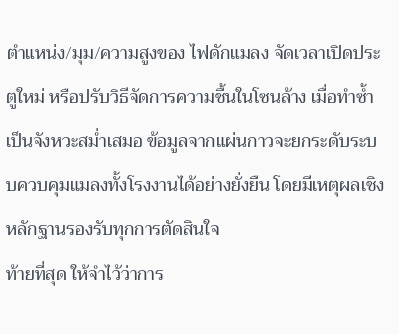ตำแหน่ง/มุม/ความสูงของ ไฟดักแมลง จัดเวลาเปิดประตูใหม่ หรือปรับวิธีจัดการความชื้นในโซนล้าง เมื่อทำซ้ำเป็นจังหวะสม่ำเสมอ ข้อมูลจากแผ่นกาวจะยกระดับระบบควบคุมแมลงทั้งโรงงานได้อย่างยั่งยืน โดยมีเหตุผลเชิงหลักฐานรองรับทุกการตัดสินใจ
ท้ายที่สุด ให้จำไว้ว่าการ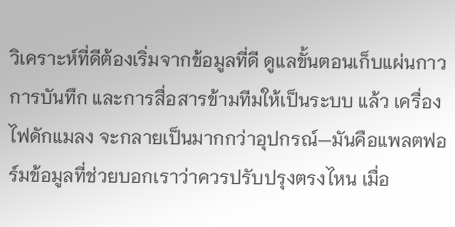วิเคราะห์ที่ดีต้องเริ่มจากข้อมูลที่ดี ดูแลขั้นตอนเก็บแผ่นกาว การบันทึก และการสื่อสารข้ามทีมให้เป็นระบบ แล้ว เครื่องไฟดักแมลง จะกลายเป็นมากกว่าอุปกรณ์—มันคือแพลตฟอร์มข้อมูลที่ช่วยบอกเราว่าควรปรับปรุงตรงไหน เมื่อ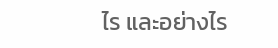ไร และอย่างไร